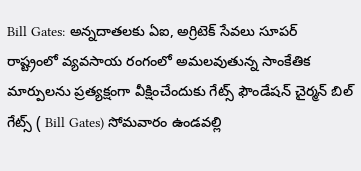Bill Gates: అన్నదాతలకు ఏఐ, అగ్రిటెక్ సేవలు సూపర్
రాష్ట్రంలో వ్యవసాయ రంగంలో అమలవుతున్న సాంకేతిక మార్పులను ప్రత్యక్షంగా వీక్షించేందుకు గేట్స్ ఫౌండేషన్ చైర్మన్ బిల్ గేట్స్ ( Bill Gates) సోమవారం ఉండవల్లి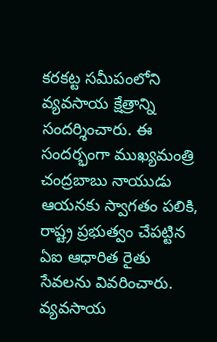కరకట్ట సమీపంలోని వ్యవసాయ క్షేత్రాన్ని సందర్శించారు. ఈ సందర్భంగా ముఖ్యమంత్రి చంద్రబాబు నాయుడు ఆయనకు స్వాగతం పలికి, రాష్ట్ర ప్రభుత్వం చేపట్టిన ఏఐ ఆధారిత రైతు సేవలను వివరించారు.
వ్యవసాయ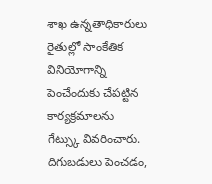శాఖ ఉన్నతాధికారులు రైతుల్లో సాంకేతిక వినియోగాన్ని పెంచేందుకు చేపట్టిన కార్యక్రమాలను గేట్స్కు వివరించారు. దిగుబడులు పెంచడం,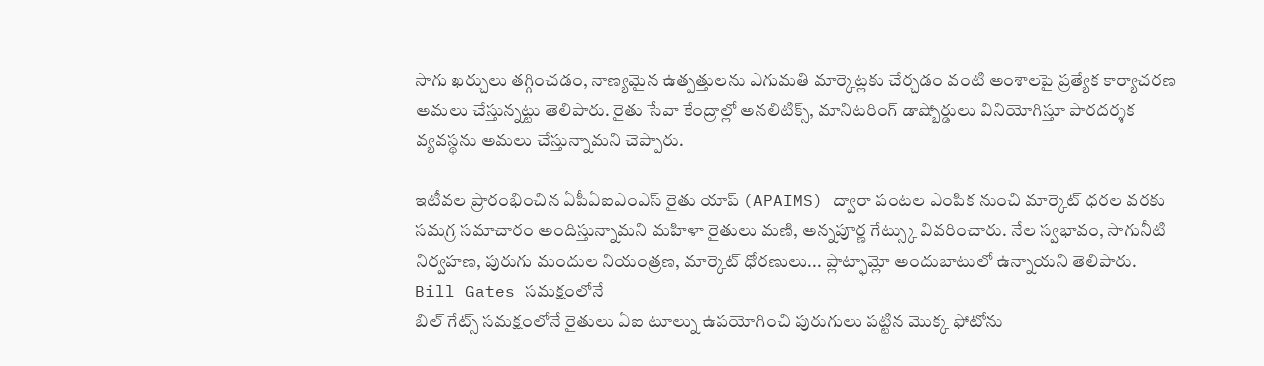సాగు ఖర్చులు తగ్గించడం, నాణ్యమైన ఉత్పత్తులను ఎగుమతి మార్కెట్లకు చేర్చడం వంటి అంశాలపై ప్రత్యేక కార్యాచరణ అమలు చేస్తున్నట్టు తెలిపారు. రైతు సేవా కేంద్రాల్లో అనలిటిక్స్, మానిటరింగ్ డాష్బోర్డులు వినియోగిస్తూ పారదర్శక వ్యవస్థను అమలు చేస్తున్నామని చెప్పారు.

ఇటీవల ప్రారంభించిన ఏపీఏఐఎంఎస్ రైతు యాప్ (APAIMS) ద్వారా పంటల ఎంపిక నుంచి మార్కెట్ ధరల వరకు సమగ్ర సమాచారం అందిస్తున్నామని మహిళా రైతులు మణి, అన్నపూర్ణ గేట్స్కు వివరించారు. నేల స్వభావం, సాగునీటి నిర్వహణ, పురుగు మందుల నియంత్రణ, మార్కెట్ ధోరణులు... ప్లాట్ఫామ్లో అందుబాటులో ఉన్నాయని తెలిపారు.
Bill Gates సమక్షంలోనే
బిల్ గేట్స్ సమక్షంలోనే రైతులు ఏఐ టూల్ను ఉపయోగించి పురుగులు పట్టిన మొక్క ఫోటోను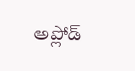అప్లోడ్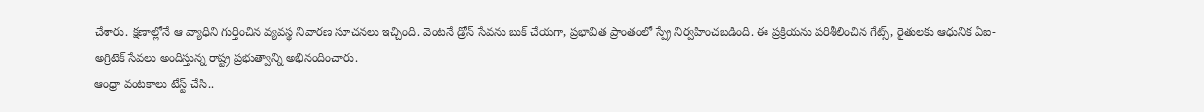చేశారు. క్షణాల్లోనే ఆ వ్యాధిని గుర్తించిన వ్యవస్థ నివారణ సూచనలు ఇచ్చింది. వెంటనే డ్రోన్ సేవను బుక్ చేయగా, ప్రభావిత ప్రాంతంలో స్ప్రే నిర్వహించబడింది. ఈ ప్రక్రియను పరిశీలించిన గేట్స్, రైతులకు ఆధునిక ఏఐ-అగ్రిటెక్ సేవలు అందిస్తున్న రాష్ట్ర ప్రభుత్వాన్ని అభినందించారు.
ఆంధ్రా వంటకాలు టేస్ట్ చేసి..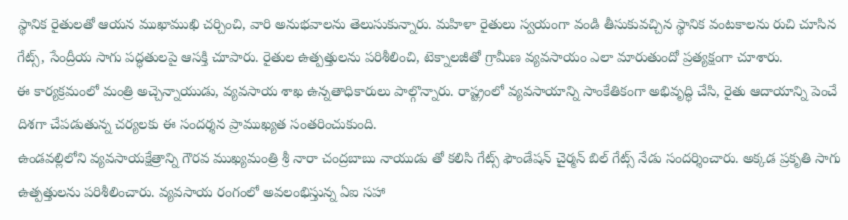స్థానిక రైతులతో ఆయన ముఖాముఖి చర్చించి, వారి అనుభవాలను తెలుసుకున్నారు. మహిళా రైతులు స్వయంగా వండి తీసుకువచ్చిన స్థానిక వంటకాలను రుచి చూసిన గేట్స్, సేంద్రీయ సాగు పద్ధతులపై ఆసక్తి చూపారు. రైతుల ఉత్పత్తులను పరిశీలించి, టెక్నాలజీతో గ్రామీణ వ్యవసాయం ఎలా మారుతుందో ప్రత్యక్షంగా చూశారు.
ఈ కార్యక్రమంలో మంత్రి అచ్చెన్నాయుడు, వ్యవసాయ శాఖ ఉన్నతాధికారులు పాల్గొన్నారు. రాష్ట్రంలో వ్యవసాయాన్ని సాంకేతికంగా అభివృద్ధి చేసి, రైతు ఆదాయాన్ని పెంచే దిశగా చేపడుతున్న చర్యలకు ఈ సందర్శన ప్రాముఖ్యత సంతరించుకుంది.
ఉండవల్లిలోని వ్యవసాయక్షేత్రాన్ని గౌరవ ముఖ్యమంత్రి శ్రీ నారా చంద్రబాబు నాయుడు తో కలిసి గేట్స్ ఫౌండేషన్ చైర్మన్ బిల్ గేట్స్ నేడు సందర్శించారు. అక్కడ ప్రకృతి సాగు ఉత్పత్తులను పరిశీలించారు. వ్యవసాయ రంగంలో అవలంభిస్తున్న ఏఐ సహా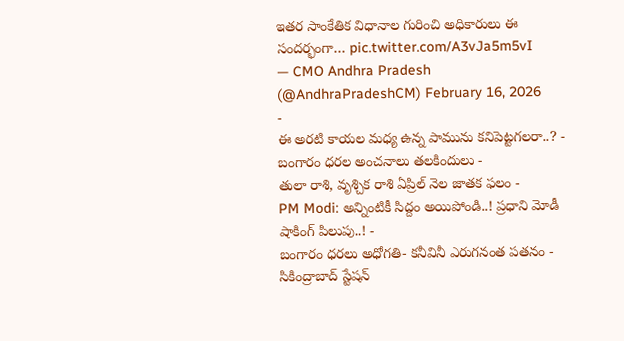ఇతర సాంకేతిక విధానాల గురించి అధికారులు ఈ సందర్భంగా… pic.twitter.com/A3vJa5m5vI
— CMO Andhra Pradesh (@AndhraPradeshCM) February 16, 2026
-
ఈ అరటి కాయల మధ్య ఉన్న పామును కనిపెట్టగలరా..? -
బంగారం ధరల అంచనాలు తలకిందులు -
తులా రాశి, వృశ్చిక రాశి ఏప్రిల్ నెల జాతక ఫలం -
PM Modi: అన్నింటికీ సిద్దం అయిపోండి..! ప్రధాని మోడీ షాకింగ్ పిలుపు..! -
బంగారం ధరలు అధోగతి- కనీవినీ ఎరుగనంత పతనం -
సికింద్రాబాద్ స్టేషన్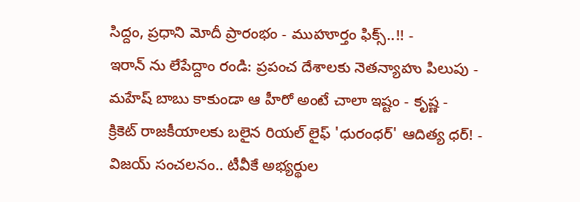సిద్దం, ప్రధాని మోదీ ప్రారంభం - ముహూర్తం ఫిక్స్..!! -
ఇరాన్ ను లేపేద్దాం రండి: ప్రపంచ దేశాలకు నెతన్యాహు పిలుపు -
మహేష్ బాబు కాకుండా ఆ హీరో అంటే చాలా ఇష్టం - కృష్ణ -
క్రికెట్ రాజకీయాలకు బలైన రియల్ లైఫ్ 'ధురంధర్' ఆదిత్య ధర్! -
విజయ్ సంచలనం.. టీవీకే అభ్యర్థుల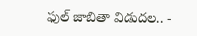ఫుల్ జాబితా విడుదల.. -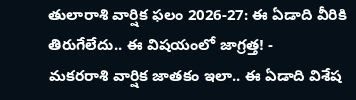తులారాశి వార్షిక ఫలం 2026-27: ఈ ఏడాది వీరికి తిరుగేలేదు.. ఈ విషయంలో జాగ్రత్త! -
మకరరాశి వార్షిక జాతకం ఇలా.. ఈ ఏడాది విశేష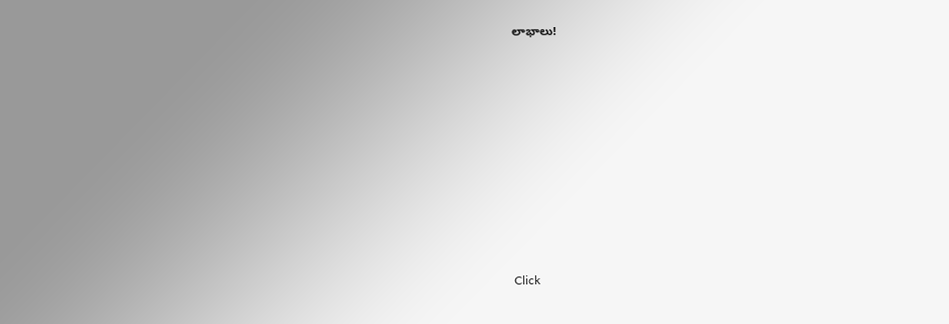లాభాలు!












Click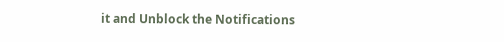it and Unblock the Notifications